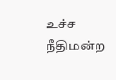உச்ச நீதிமன்ற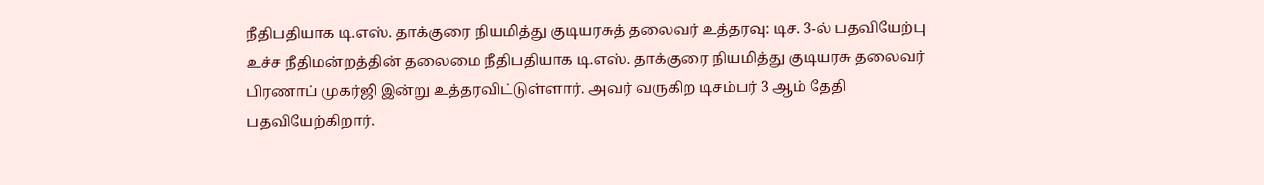நீதிபதியாக டி.எஸ். தாக்குரை நியமித்து குடியரசுத் தலைவர் உத்தரவு: டிச. 3-ல் பதவியேற்பு
உச்ச நீதிமன்றத்தின் தலைமை நீதிபதியாக டி.எஸ். தாக்குரை நியமித்து குடியரசு தலைவர் பிரணாப் முகர்ஜி இன்று உத்தரவிட்டுள்ளார். அவர் வருகிற டிசம்பர் 3 ஆம் தேதி பதவியேற்கிறார்.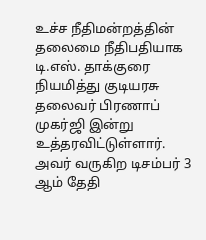உச்ச நீதிமன்றத்தின் தலைமை நீதிபதியாக டி.எஸ். தாக்குரை நியமித்து குடியரசு தலைவர் பிரணாப் முகர்ஜி இன்று உத்தரவிட்டுள்ளார். அவர் வருகிற டிசம்பர் 3 ஆம் தேதி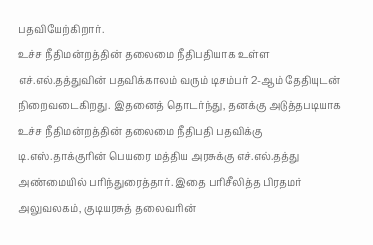பதவியேற்கிறார்.
உச்ச நீதிமன்றத்தின் தலைமை நீதிபதியாக உள்ள எச்.எல்.தத்துவின் பதவிக்காலம் வரும் டிசம்பர் 2-ஆம் தேதியுடன் நிறைவடைகிறது. இதனைத் தொடர்ந்து, தனக்கு அடுத்தபடியாக உச்ச நீதிமன்றத்தின் தலைமை நீதிபதி பதவிக்கு டி.எஸ்.தாக்குரின் பெயரை மத்திய அரசுக்கு எச்.எல்.தத்து அண்மையில் பரிந்துரைத்தார். இதை பரிசீலித்த பிரதமர் அலுவலகம், குடியரசுத் தலைவரின்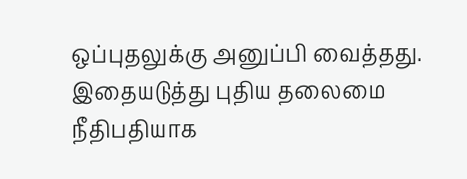ஒப்புதலுக்கு அனுப்பி வைத்தது.
இதையடுத்து புதிய தலைமை நீதிபதியாக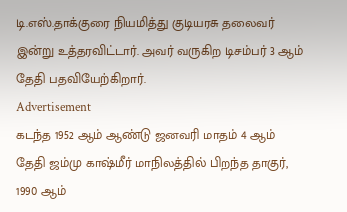டி.எஸ்.தாக்குரை நியமித்து குடியரசு தலைவர் இன்று உத்தரவிட்டார். அவர் வருகிற டிசம்பர் 3 ஆம் தேதி பதவியேற்கிறார்.
Advertisement
கடந்த 1952 ஆம் ஆண்டு ஜனவரி மாதம் 4 ஆம் தேதி ஜம்மு காஷ்மீர் மாநிலத்தில் பிறந்த தாகுர், 1990 ஆம்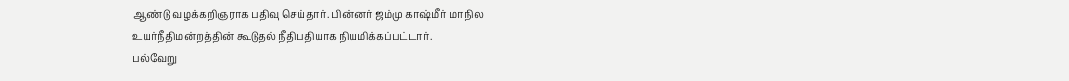ஆண்டு வழக்கறிஞராக பதிவு செய்தார். பின்னர் ஜம்மு காஷ்மீர் மாநில உயர்நீதிமன்றத்தின் கூடுதல் நீதிபதியாக நியமிக்கப்பட்டார்.
பல்வேறு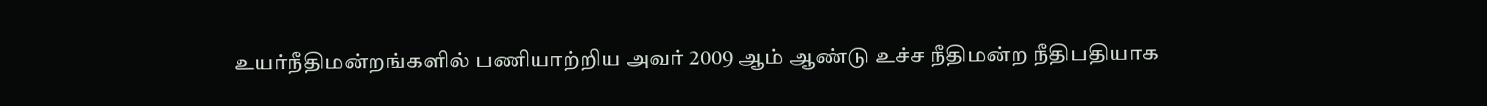உயர்நீதிமன்றங்களில் பணியாற்றிய அவர் 2009 ஆம் ஆண்டு உச்ச நீதிமன்ற நீதிபதியாக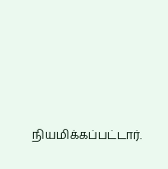நியமிக்கப்பட்டார்.